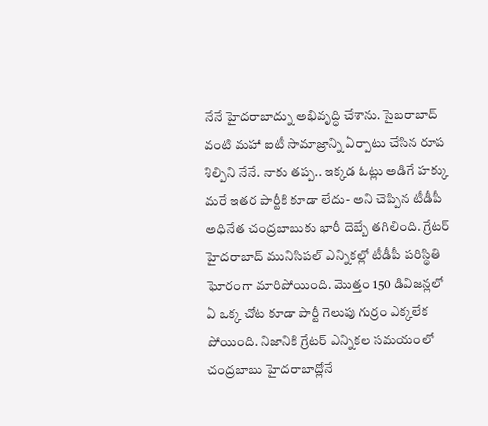నేనే హైదరాబాద్ను అభివృద్ధి చేశాను. సైబరాబాద్ వంటి మహా ఐటీ సామాజ్రాన్ని ఏర్పాటు చేసిన రూప శిల్పిని నేనే. నాకు తప్ప.. ఇక్కడ ఓట్లు అడిగే హక్కు మరే ఇతర పార్టీకి కూడా లేదు- అని చెప్పిన టీడీపీ అధినేత చంద్రబాబుకు భారీ దెబ్బే తగిలింది. గ్రేటర్ హైదరాబాద్ మునిసిపల్ ఎన్నికల్లో టీడీపీ పరిస్థితి ఘోరంగా మారిపోయింది. మొత్తం 150 డివిజన్లలో ఏ ఒక్క చోట కూడా పార్టీ గెలుపు గుర్రం ఎక్కలేక పోయింది. నిజానికి గ్రేటర్ ఎన్నికల సమయంలో చంద్రబాబు హైదరాబాద్లోనే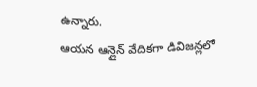ఉన్నారు.
ఆయన ఆన్లైన్ వేదికగా డివిజన్లలో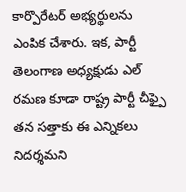కార్పొరేటర్ అభ్యర్థులను ఎంపిక చేశారు. ఇక, పార్టీ తెలంగాణ అధ్యక్షుడు ఎల్ రమణ కూడా రాష్ట్ర పార్టీ చీఫ్పై తన సత్తాకు ఈ ఎన్నికలు నిదర్శమని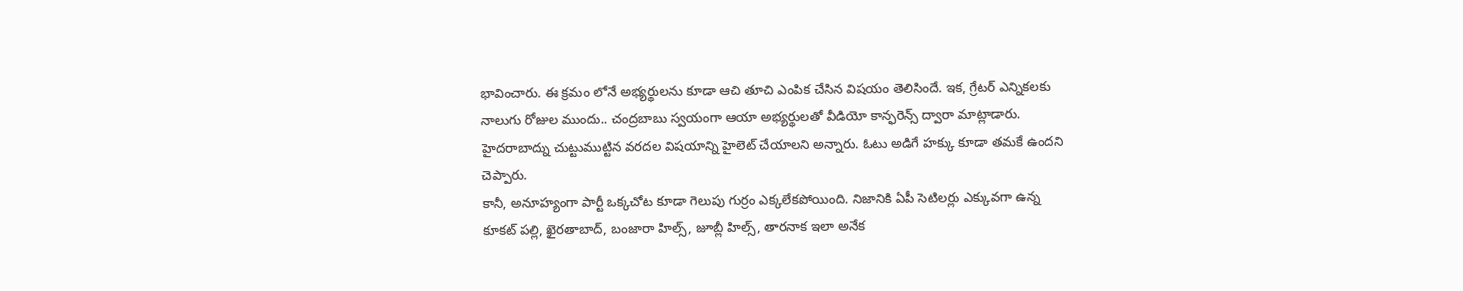భావించారు. ఈ క్రమం లోనే అభ్యర్థులను కూడా ఆచి తూచి ఎంపిక చేసిన విషయం తెలిసిందే. ఇక, గ్రేటర్ ఎన్నికలకు నాలుగు రోజుల ముందు.. చంద్రబాబు స్వయంగా ఆయా అభ్యర్థులతో వీడియో కాన్ఫరెన్స్ ద్వారా మాట్లాడారు. హైదరాబాద్ను చుట్టుముట్టిన వరదల విషయాన్ని హైలెట్ చేయాలని అన్నారు. ఓటు అడిగే హక్కు కూడా తమకే ఉందని చెప్పారు.
కానీ, అనూహ్యంగా పార్టీ ఒక్కచోట కూడా గెలుపు గుర్రం ఎక్కలేకపోయింది. నిజానికి ఏపీ సెటిలర్లు ఎక్కువగా ఉన్న కూకట్ పల్లి, ఖైరతాబాద్, బంజారా హిల్స్, జూబ్లీ హిల్స్, తారనాక ఇలా అనేక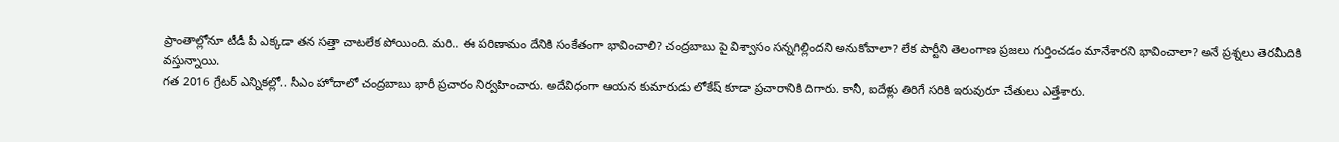ప్రాంతాల్లోనూ టీడీ పీ ఎక్కడా తన సత్తా చాటలేక పోయింది. మరి.. ఈ పరిణామం దేనికి సంకేతంగా భావించాలి? చంద్రబాబు పై విశ్వాసం సన్నగిల్లిందని అనుకోవాలా? లేక పార్టీని తెలంగాణ ప్రజలు గుర్తించడం మానేశారని భావించాలా? అనే ప్రశ్నలు తెరమీదికి వస్తున్నాయి.
గత 2016 గ్రేటర్ ఎన్నికల్లో.. సీఎం హోదాలో చంద్రబాబు భారీ ప్రచారం నిర్వహించారు. అదేవిధంగా ఆయన కుమారుడు లోకేష్ కూడా ప్రచారానికి దిగారు. కానీ, ఐదేళ్లు తిరిగే సరికి ఇరువురూ చేతులు ఎత్తేశారు.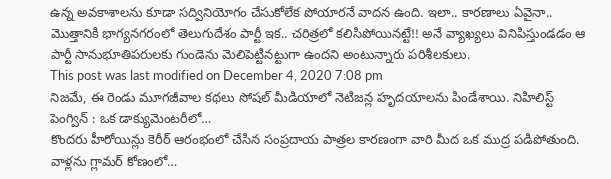ఉన్న అవకాశాలను కూడా సద్వినియోగం చేసుకోలేక పోయారనే వాదన ఉంది. ఇలా.. కారణాలు ఏవైనా.. మొత్తానికి భాగ్యనగరంలో తెలుగుదేశం పార్టీ ఇక.. చరిత్రలో కలిసిపోయినట్టే!! అనే వ్యాఖ్యలు వినిపిస్తుండడం ఆ పార్టీ సానుభూతిపరులకు గుండెను మెలిపెట్టినట్టుగా ఉందని అంటున్నారు పరిశీలకులు.
This post was last modified on December 4, 2020 7:08 pm
నిజమే, ఈ రెండు మూగజీవాల కథలు సోషల్ మీడియాలో నెటిజన్ల హృదయాలను పిండేశాయి. నిహిలిస్ట్ పెంగ్విన్ : ఒక డాక్యుమెంటరీలో…
కొందరు హీరోయిన్లు కెరీర్ ఆరంభంలో చేసిన సంప్రదాయ పాత్రల కారణంగా వారి మీద ఒక ముద్ర పడిపోతుంది. వాళ్లను గ్లామర్ కోణంలో…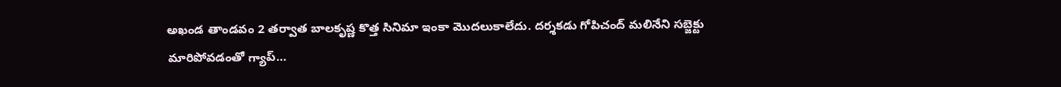అఖండ తాండవం 2 తర్వాత బాలకృష్ణ కొత్త సినిమా ఇంకా మొదలుకాలేదు. దర్శకడు గోపిచంద్ మలినేని సబ్జెక్టు మారిపోవడంతో గ్యాప్…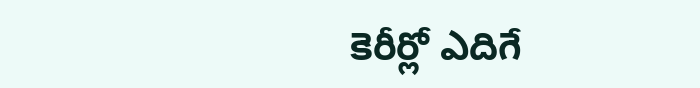కెరీర్లో ఎదిగే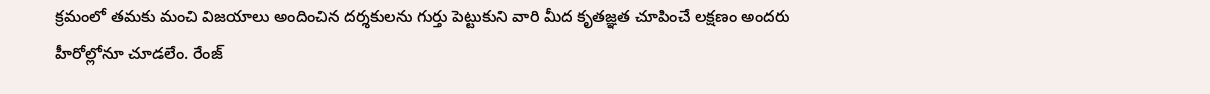క్రమంలో తమకు మంచి విజయాలు అందించిన దర్శకులను గుర్తు పెట్టుకుని వారి మీద కృతజ్ఞత చూపించే లక్షణం అందరు హీరోల్లోనూ చూడలేం. రేంజ్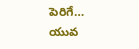పెరిగే…
యువ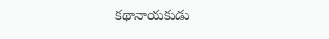కథానాయకుడు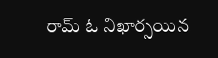రామ్ ఓ నిఖార్సయిన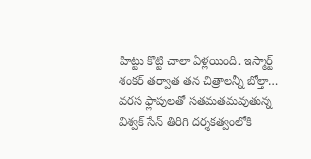హిట్టు కొట్టి చాలా ఏళ్లయింది. ఇస్మార్ట్ శంకర్ తర్వాత తన చిత్రాలన్నీ బోల్తా…
వరస ఫ్లాపులతో సతమతమవుతున్న విశ్వక్ సేన్ తిరిగి దర్శకత్వంలోకి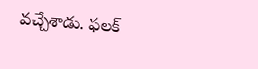వచ్చేశాడు. ఫలక్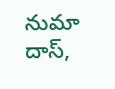నుమా దాస్,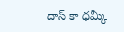దాస్ కా ధమ్కీ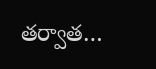తర్వాత…